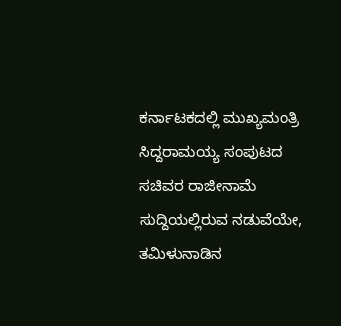ಕರ್ನಾಟಕದಲ್ಲಿ ಮುಖ್ಯಮಂತ್ರಿ ಸಿದ್ದರಾಮಯ್ಯ ಸಂಪುಟದ ಸಚಿವರ ರಾಜೀನಾಮೆ ಸುದ್ದಿಯಲ್ಲಿರುವ ನಡುವೆಯೇ, ತಮಿಳುನಾಡಿನ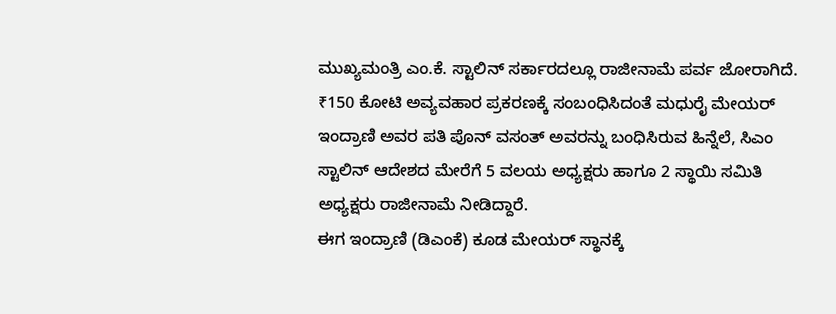ಮುಖ್ಯಮಂತ್ರಿ ಎಂ.ಕೆ. ಸ್ಟಾಲಿನ್ ಸರ್ಕಾರದಲ್ಲೂ ರಾಜೀನಾಮೆ ಪರ್ವ ಜೋರಾಗಿದೆ.
₹150 ಕೋಟಿ ಅವ್ಯವಹಾರ ಪ್ರಕರಣಕ್ಕೆ ಸಂಬಂಧಿಸಿದಂತೆ ಮಧುರೈ ಮೇಯರ್ ಇಂದ್ರಾಣಿ ಅವರ ಪತಿ ಪೊನ್ ವಸಂತ್ ಅವರನ್ನು ಬಂಧಿಸಿರುವ ಹಿನ್ನೆಲೆ, ಸಿಎಂ ಸ್ಟಾಲಿನ್ ಆದೇಶದ ಮೇರೆಗೆ 5 ವಲಯ ಅಧ್ಯಕ್ಷರು ಹಾಗೂ 2 ಸ್ಥಾಯಿ ಸಮಿತಿ ಅಧ್ಯಕ್ಷರು ರಾಜೀನಾಮೆ ನೀಡಿದ್ದಾರೆ.
ಈಗ ಇಂದ್ರಾಣಿ (ಡಿಎಂಕೆ) ಕೂಡ ಮೇಯರ್ ಸ್ಥಾನಕ್ಕೆ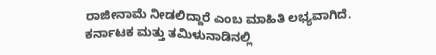ರಾಜೀನಾಮೆ ನೀಡಲಿದ್ದಾರೆ ಎಂಬ ಮಾಹಿತಿ ಲಭ್ಯವಾಗಿದೆ.
ಕರ್ನಾಟಕ ಮತ್ತು ತಮಿಳುನಾಡಿನಲ್ಲಿ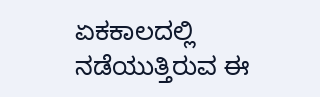ಏಕಕಾಲದಲ್ಲಿ ನಡೆಯುತ್ತಿರುವ ಈ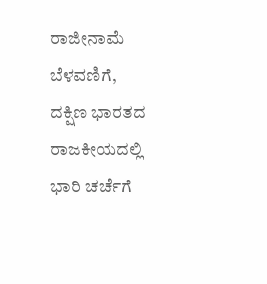ರಾಜೀನಾಮೆ ಬೆಳವಣಿಗೆ, ದಕ್ಷಿಣ ಭಾರತದ ರಾಜಕೀಯದಲ್ಲಿ ಭಾರಿ ಚರ್ಚೆಗೆ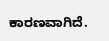ಕಾರಣವಾಗಿದೆ.